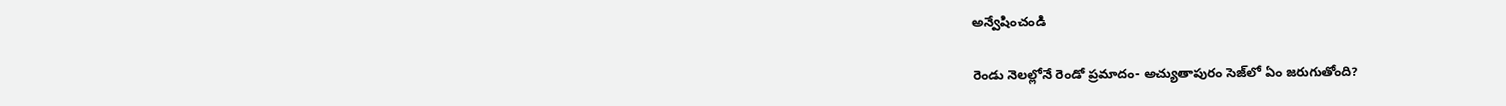అన్వేషించండి

రెండు నెలల్లోనే రెండో ప్రమాదం- అచ్యుతాపురం సెజ్‌లో ఏం జరుగుతోంది?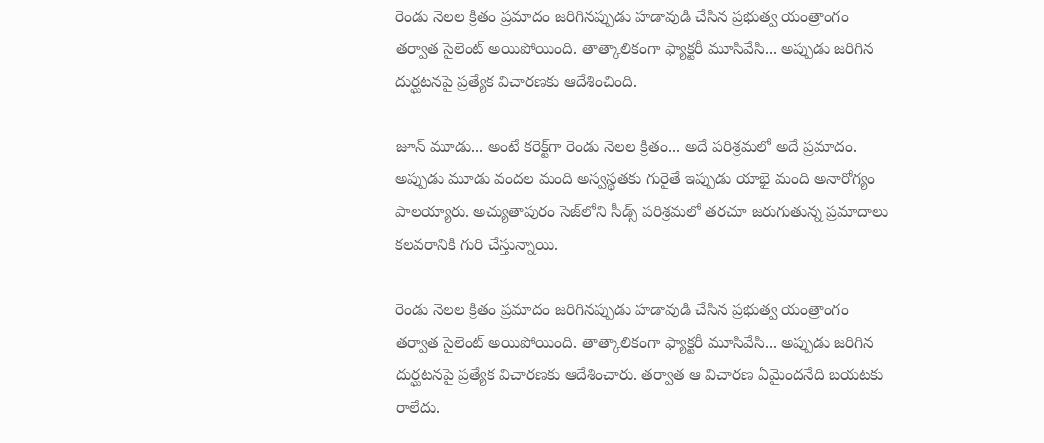రెండు నెలల క్రితం ప్రమాదం జరిగినప్పుడు హడావుడి చేసిన ప్రభుత్వ యంత్రాంగం తర్వాత సైలెంట్ అయిపోయింది. తాత్కాలికంగా ఫ్యాక్టరీ మూసివేసి... అప్పుడు జరిగిన దుర్ఘటనపై ప్రత్యేక విచారణకు ఆదేశించింది.

జూన్ మూడు... అంటే కరెక్ట్‌గా రెండు నెలల క్రితం... అదే పరిశ్రమలో అదే ప్రమాదం. అప్పుడు మూడు వందల మంది అస్వస్థతకు గురైతే ఇప్పుడు యాభై మంది అనారోగ్యం పాలయ్యారు. అచ్యుతాపురం సెజ్‌లోని సీడ్స్‌ పరిశ్రమలో తరచూ జరుగుతున్న ప్రమాదాలు కలవరానికి గురి చేస్తున్నాయి.

రెండు నెలల క్రితం ప్రమాదం జరిగినప్పుడు హడావుడి చేసిన ప్రభుత్వ యంత్రాంగం తర్వాత సైలెంట్ అయిపోయింది. తాత్కాలికంగా ఫ్యాక్టరీ మూసివేసి... అప్పుడు జరిగిన దుర్ఘటనపై ప్రత్యేక విచారణకు ఆదేశించారు. తర్వాత ఆ విచారణ ఏమైందనేది బయటకు రాలేదు.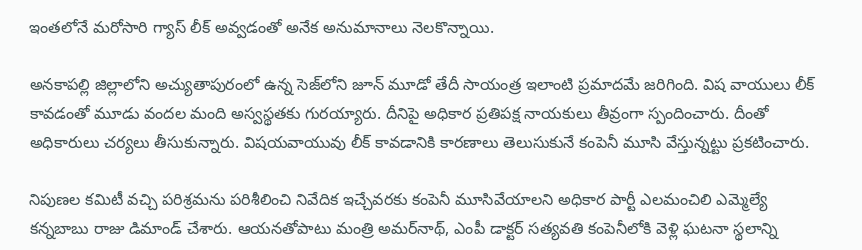ఇంతలోనే మరోసారి గ్యాస్ లీక్‌ అవ్వడంతో అనేక అనుమానాలు నెలకొన్నాయి.

అనకాపల్లి జిల్లాలోని అచ్యుతాపురంలో ఉన్న సెజ్‌లోని జూన్ మూడో తేదీ సాయంత్ర ఇలాంటి ప్రమాదమే జరిగింది. విష వాయులు లీక్ కావడంతో మూడు వందల మంది అస్వస్థతకు గురయ్యారు. దీనిపై అధికార ప్రతిపక్ష నాయకులు తీవ్రంగా స్పందించారు. దీంతో అధికారులు చర్యలు తీసుకున్నారు. విషయవాయువు లీక్ కావడానికి కారణాలు తెలుసుకునే కంపెనీ మూసి వేస్తున్నట్టు ప్రకటించారు.

నిపుణల కమిటీ వచ్చి పరిశ్రమను పరిశీలించి నివేదిక ఇచ్చేవరకు కంపెనీ మూసివేయాలని అధికార పార్టీ ఎలమంచిలి ఎమ్మెల్యే కన్నబాబు రాజు డిమాండ్ చేశారు. ఆయనతోపాటు మంత్రి అమర్‌నాథ్‌, ఎంపీ డాక్టర్ సత్యవతి కంపెనీలోకి వెళ్లి ఘటనా స్థలాన్ని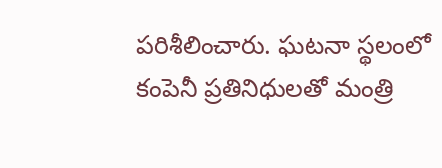పరిశీలించారు. ఘటనా స్థలంలో కంపెనీ ప్రతినిధులతో మంత్రి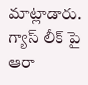మాట్లాడారు. గ్యాస్ లీక్ పై ఆరా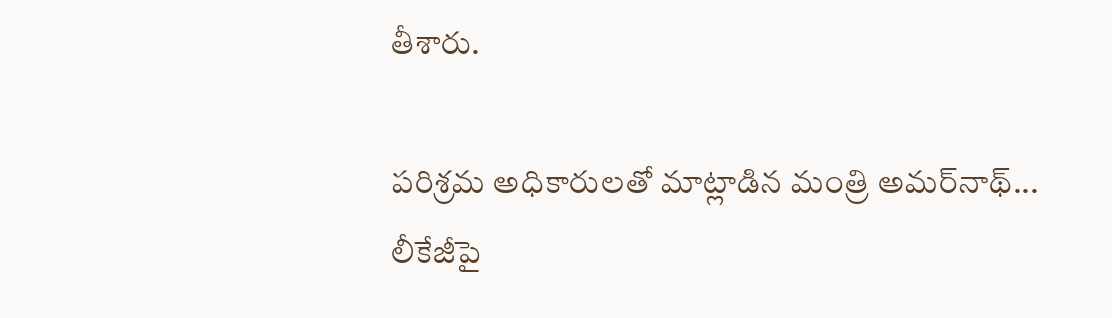తీశారు.

పరిశ్రమ అధికారులతో మాట్లాడిన మంత్రి అమర్‌నాథ్‌... లీకేజీపై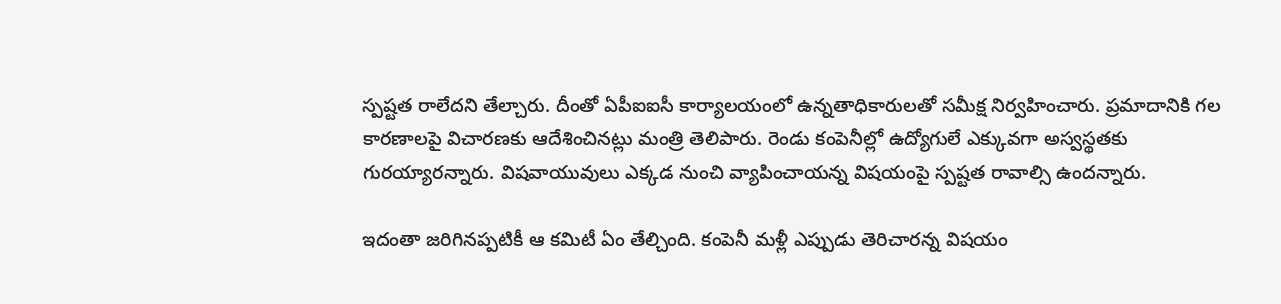స్పష్టత రాలేదని తేల్చారు. దీంతో ఏపీఐఐసీ కార్యాలయంలో ఉన్నతాధికారులతో సమీక్ష నిర్వహించారు. ప్రమాదానికి గల కారణాలపై విచారణకు ఆదేశించినట్లు మంత్రి తెలిపారు. రెండు కంపెనీల్లో ఉద్యోగులే ఎక్కువగా అస్వస్థతకు గురయ్యారన్నారు. విషవాయువులు ఎక్కడ నుంచి వ్యాపించాయన్న విషయంపై స్పష్టత రావాల్సి ఉందన్నారు.

ఇదంతా జరిగినప్పటికీ ఆ కమిటీ ఏం తేల్చింది. కంపెనీ మళ్లీ ఎప్పుడు తెరిచారన్న విషయం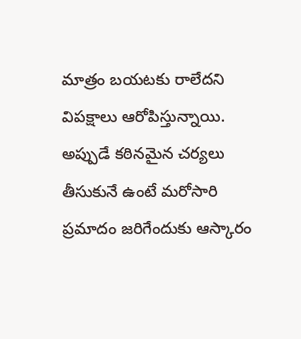మాత్రం బయటకు రాలేదని విపక్షాలు ఆరోపిస్తున్నాయి. అప్పుడే కఠినమైన చర్యలు తీసుకునే ఉంటే మరోసారి ప్రమాదం జరిగేందుకు ఆస్కారం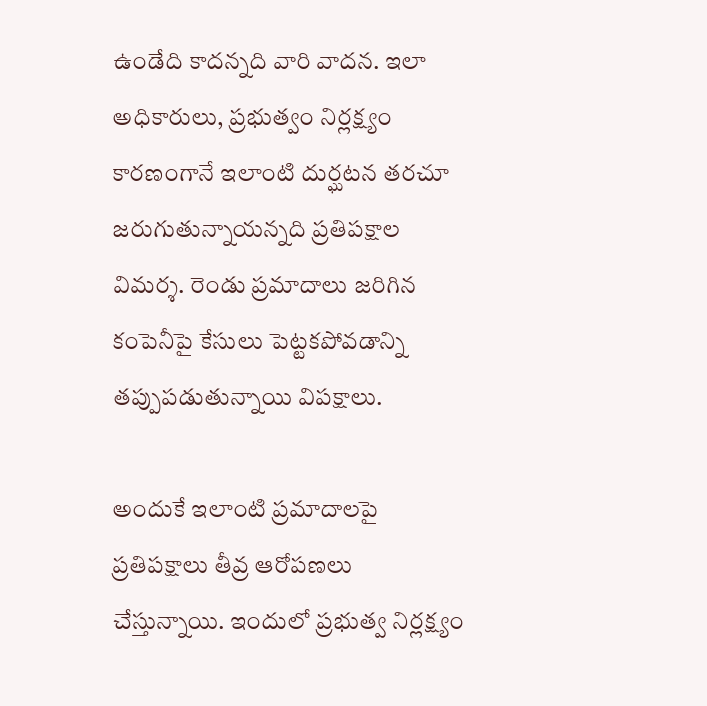ఉండేది కాదన్నది వారి వాదన. ఇలా అధికారులు, ప్రభుత్వం నిర్లక్ష్యం కారణంగానే ఇలాంటి దుర్ఘటన తరచూ జరుగుతున్నాయన్నది ప్రతిపక్షాల విమర్శ. రెండు ప్రమాదాలు జరిగిన కంపెనీపై కేసులు పెట్టకపోవడాన్ని తప్పుపడుతున్నాయి విపక్షాలు.

అందుకే ఇలాంటి ప్రమాదాలపై ప్రతిపక్షాలు తీవ్ర ఆరోపణలు చేస్తున్నాయి. ఇందులో ప్రభుత్వ నిర్లక్ష్యం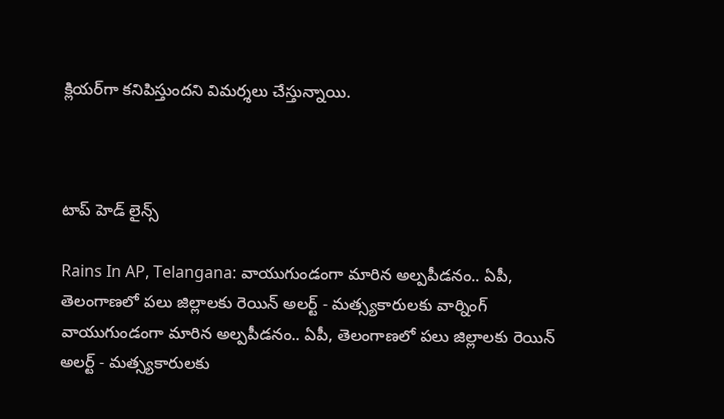క్లియర్‌గా కనిపిస్తుందని విమర్శలు చేస్తున్నాయి.



టాప్ హెడ్ లైన్స్

Rains In AP, Telangana: వాయుగుండంగా మారిన అల్పపీడనం.. ఏపీ, తెలంగాణలో పలు జిల్లాలకు రెయిన్ అలర్ట్ - మత్స్యకారులకు వార్నింగ్
వాయుగుండంగా మారిన అల్పపీడనం.. ఏపీ, తెలంగాణలో పలు జిల్లాలకు రెయిన్ అలర్ట్ - మత్స్యకారులకు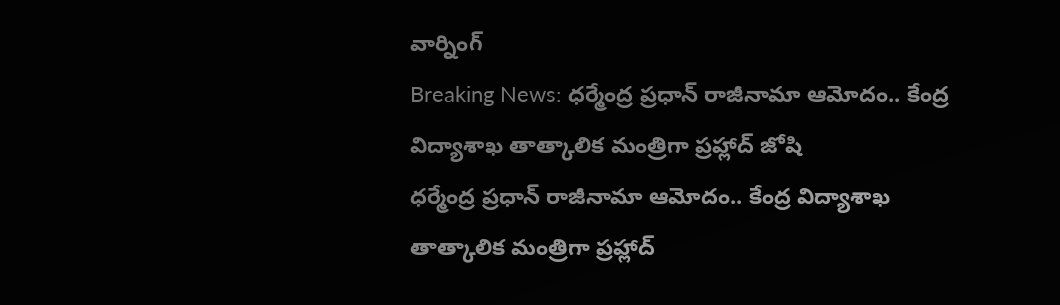వార్నింగ్
Breaking News: ధర్మేంద్ర ప్రధాన్ రాజీనామా ఆమోదం.. కేంద్ర విద్యాశాఖ తాత్కాలిక మంత్రిగా ప్రహ్లాద్ జోషి
ధర్మేంద్ర ప్రధాన్ రాజీనామా ఆమోదం.. కేంద్ర విద్యాశాఖ తాత్కాలిక మంత్రిగా ప్రహ్లాద్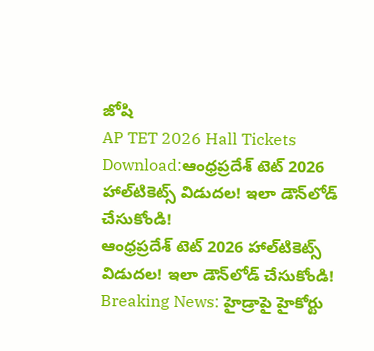జోషి
AP TET 2026 Hall Tickets Download:ఆంధ్రప్రదేశ్ టెట్‌ 2026 హాల్‌టికెట్స్‌ విడుదల! ఇలా డౌన్‌లోడ్ చేసుకోండి!
ఆంధ్రప్రదేశ్ టెట్‌ 2026 హాల్‌టికెట్స్‌ విడుదల! ఇలా డౌన్‌లోడ్ చేసుకోండి!
Breaking News: హైడ్రాపై హైకోర్టు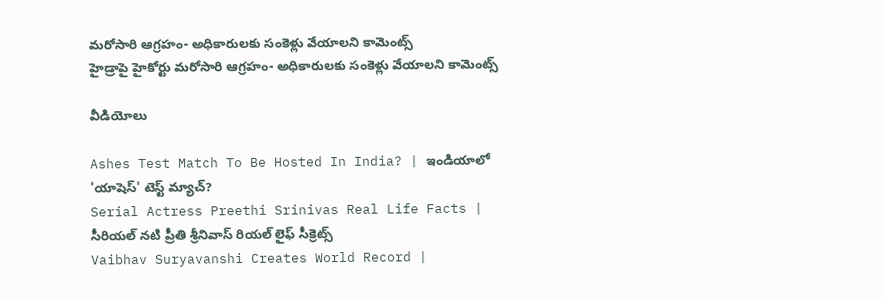మరోసారి ఆగ్రహం- అధికారులకు సంకెళ్లు వేయాలని కామెంట్స్
హైడ్రాపై హైకోర్టు మరోసారి ఆగ్రహం- అధికారులకు సంకెళ్లు వేయాలని కామెంట్స్

వీడియోలు

Ashes Test Match To Be Hosted In India? | ఇండియాలో 'యాషెస్' టెస్ట్ మ్యాచ్?
Serial Actress Preethi Srinivas Real Life Facts | సీరియల్ నటి ప్రీతి శ్రీనివాస్ రియల్ లైఫ్ సీక్రెట్స్
Vaibhav Suryavanshi Creates World Record |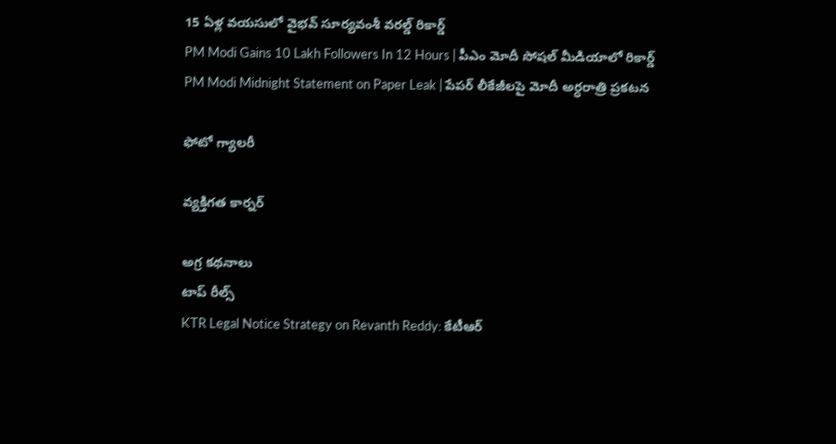15 ఏళ్ల వయసులో వైభవ్ సూర్యవంశీ వరల్డ్ రికార్డ్
PM Modi Gains 10 Lakh Followers In 12 Hours | పీఎం మోదీ సోషల్ మీడియాలో రికార్డ్
PM Modi Midnight Statement on Paper Leak | పేపర్ లీకేజీలపై మోదీ అర్ధరాత్రి ప్రకటన

ఫోటో గ్యాలరీ

వ్యక్తిగత కార్నర్

అగ్ర కథనాలు
టాప్ రీల్స్
KTR Legal Notice Strategy on Revanth Reddy: కేటీఆర్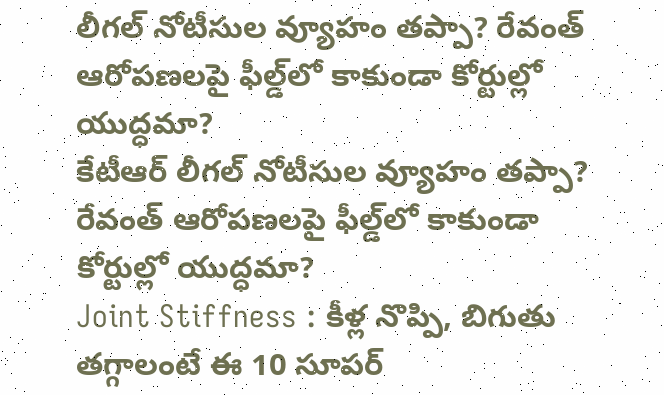లీగల్ నోటీసుల వ్యూహం తప్పా? రేవంత్ ఆరోపణలపై ఫీల్డ్‌లో కాకుండా కోర్టుల్లో యుద్ధమా?
కేటీఆర్ లీగల్ నోటీసుల వ్యూహం తప్పా? రేవంత్ ఆరోపణలపై ఫీల్డ్‌లో కాకుండా కోర్టుల్లో యుద్ధమా?
Joint Stiffness : కీళ్ల నొప్పి, బిగుతు తగ్గాలంటే ఈ 10 సూపర్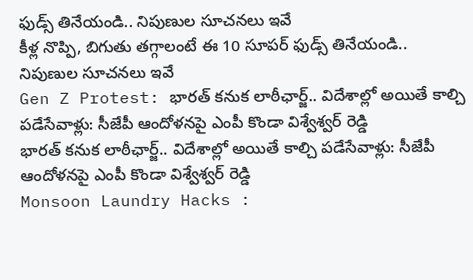ఫుడ్స్ తినేయండి.. నిపుణుల సూచనలు ఇవే
కీళ్ల నొప్పి, బిగుతు తగ్గాలంటే ఈ 10 సూపర్ ఫుడ్స్ తినేయండి.. నిపుణుల సూచనలు ఇవే
Gen Z Protest: భారత్‌ కనుక లాఠీఛార్జ్.. విదేశాల్లో అయితే కాల్చి పడేసేవాళ్లు: సీజేపీ ఆందోళనపై ఎంపీ కొండా విశ్వేశ్వర్ రెడ్డి
భారత్‌ కనుక లాఠీఛార్జ్.. విదేశాల్లో అయితే కాల్చి పడేసేవాళ్లు: సీజేపీ ఆందోళనపై ఎంపీ కొండా విశ్వేశ్వర్ రెడ్డి
Monsoon Laundry Hacks :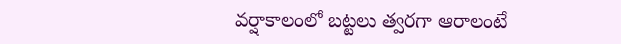వర్షాకాలంలో బట్టలు త్వరగా ఆరాలంటే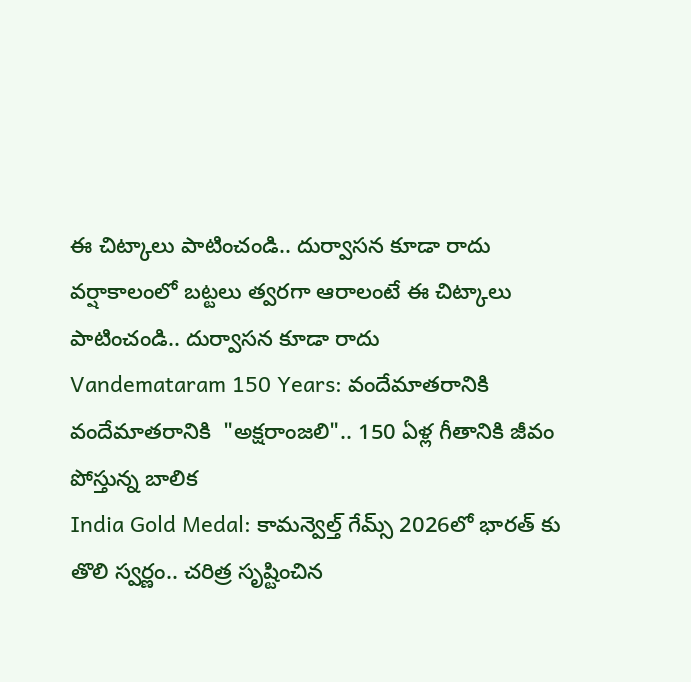ఈ చిట్కాలు పాటించండి.. దుర్వాసన కూడా రాదు
వర్షాకాలంలో బట్టలు త్వరగా ఆరాలంటే ఈ చిట్కాలు పాటించండి.. దుర్వాసన కూడా రాదు
Vandemataram 150 Years: వందేమాతరానికి
వందేమాతరానికి  "అక్షరాంజలి".. 150 ఏళ్ల గీతానికి జీవం పోస్తున్న బాలిక
India Gold Medal: కామన్వెల్త్ గేమ్స్ 2026లో భారత్ కు తొలి స్వర్ణం.. చరిత్ర సృష్టించిన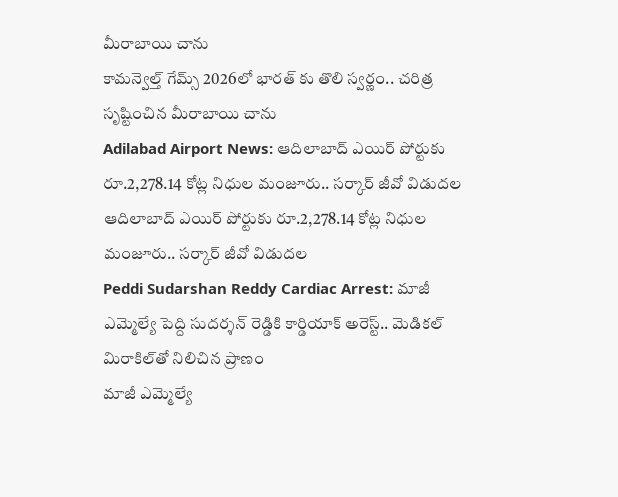మీరాబాయి చాను
కామన్వెల్త్ గేమ్స్ 2026లో భారత్ కు తొలి స్వర్ణం.. చరిత్ర సృష్టించిన మీరాబాయి చాను
Adilabad Airport News: ఆదిలాబాద్ ఎయిర్ పోర్టుకు రూ.2,278.14 కోట్ల నిధుల మంజూరు.. సర్కార్ జీవో విడుదల
ఆదిలాబాద్ ఎయిర్ పోర్టుకు రూ.2,278.14 కోట్ల నిధుల మంజూరు.. సర్కార్ జీవో విడుదల
Peddi Sudarshan Reddy Cardiac Arrest: మాజీ ఎమ్మెల్యే పెద్ది సుదర్శన్ రెడ్డికి కార్డియాక్ అరెస్ట్.. మెడికల్ మిరాకిల్‌తో నిలిచిన ప్రాణం
మాజీ ఎమ్మెల్యే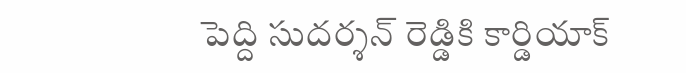పెద్ది సుదర్శన్ రెడ్డికి కార్డియాక్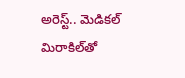అరెస్ట్.. మెడికల్ మిరాకిల్‌తో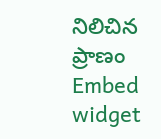నిలిచిన ప్రాణం
Embed widget